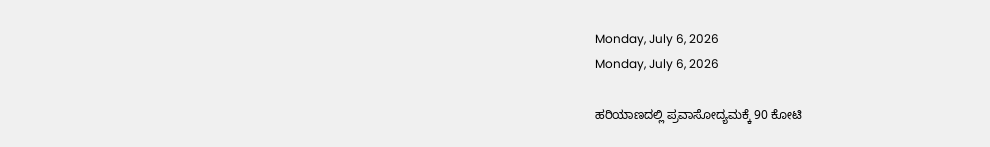Monday, July 6, 2026
Monday, July 6, 2026

ಹರಿಯಾಣದಲ್ಲಿ ಪ್ರವಾಸೋದ್ಯಮಕ್ಕೆ 90 ಕೋಟಿ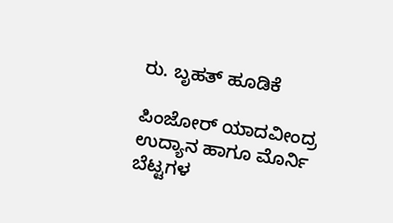ರು. ಬೃಹತ್ ಹೂಡಿಕೆ

ಪಿಂಜೋರ್ ಯಾದವೀಂದ್ರ ಉದ್ಯಾನ ಹಾಗೂ ಮೊರ್ನಿ ಬೆಟ್ಟಗಳ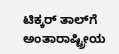ಟಿಕ್ಕರ್ ತಾಲ್‌ಗೆ ಅಂತಾರಾಷ್ಟ್ರೀಯ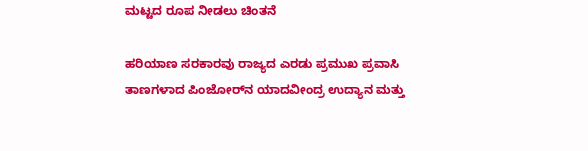ಮಟ್ಟದ ರೂಪ ನೀಡಲು ಚಿಂತನೆ

ಹರಿಯಾಣ ಸರಕಾರವು ರಾಜ್ಯದ ಎರಡು ಪ್ರಮುಖ ಪ್ರವಾಸಿ ತಾಣಗಳಾದ ಪಿಂಜೋರ್‌ನ ಯಾದವೀಂದ್ರ ಉದ್ಯಾನ ಮತ್ತು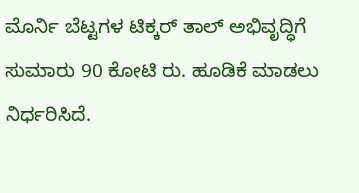ಮೊರ್ನಿ ಬೆಟ್ಟಗಳ ಟಿಕ್ಕರ್ ತಾಲ್ ಅಭಿವೃದ್ಧಿಗೆ ಸುಮಾರು 90 ಕೋಟಿ ರು. ಹೂಡಿಕೆ ಮಾಡಲು ನಿರ್ಧರಿಸಿದೆ.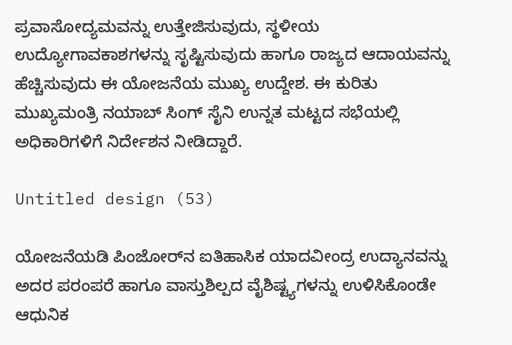ಪ್ರವಾಸೋದ್ಯಮವನ್ನು ಉತ್ತೇಜಿಸುವುದು, ಸ್ಥಳೀಯ ಉದ್ಯೋಗಾವಕಾಶಗಳನ್ನು ಸೃಷ್ಟಿಸುವುದು ಹಾಗೂ ರಾಜ್ಯದ ಆದಾಯವನ್ನು ಹೆಚ್ಚಿಸುವುದು ಈ ಯೋಜನೆಯ ಮುಖ್ಯ ಉದ್ದೇಶ. ಈ ಕುರಿತು ಮುಖ್ಯಮಂತ್ರಿ ನಯಾಬ್ ಸಿಂಗ್ ಸೈನಿ ಉನ್ನತ ಮಟ್ಟದ ಸಭೆಯಲ್ಲಿ ಅಧಿಕಾರಿಗಳಿಗೆ ನಿರ್ದೇಶನ ನೀಡಿದ್ದಾರೆ.

Untitled design (53)

ಯೋಜನೆಯಡಿ ಪಿಂಜೋರ್‌ನ ಐತಿಹಾಸಿಕ ಯಾದವೀಂದ್ರ ಉದ್ಯಾನವನ್ನು ಅದರ ಪರಂಪರೆ ಹಾಗೂ ವಾಸ್ತುಶಿಲ್ಪದ ವೈಶಿಷ್ಟ್ಯಗಳನ್ನು ಉಳಿಸಿಕೊಂಡೇ ಆಧುನಿಕ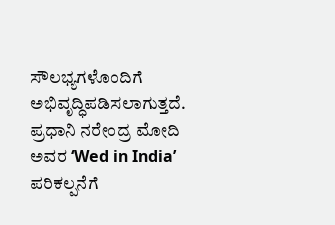ಸೌಲಭ್ಯಗಳೊಂದಿಗೆ ಅಭಿವೃದ್ಧಿಪಡಿಸಲಾಗುತ್ತದೆ. ಪ್ರಧಾನಿ ನರೇಂದ್ರ ಮೋದಿ ಅವರ ‘Wed in India’ ಪರಿಕಲ್ಪನೆಗೆ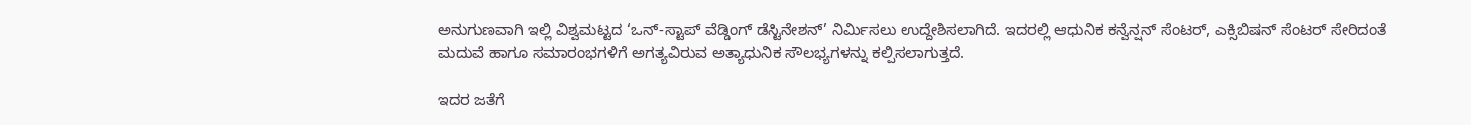ಅನುಗುಣವಾಗಿ ಇಲ್ಲಿ ವಿಶ್ವಮಟ್ಟದ ‘ಒನ್-ಸ್ಟಾಪ್ ವೆಡ್ಡಿಂಗ್ ಡೆಸ್ಟಿನೇಶನ್’ ನಿರ್ಮಿಸಲು ಉದ್ದೇಶಿಸಲಾಗಿದೆ. ಇದರಲ್ಲಿ ಆಧುನಿಕ ಕನ್ವೆನ್ಷನ್ ಸೆಂಟರ್, ಎಕ್ಸಿಬಿಷನ್ ಸೆಂಟರ್ ಸೇರಿದಂತೆ ಮದುವೆ ಹಾಗೂ ಸಮಾರಂಭಗಳಿಗೆ ಅಗತ್ಯವಿರುವ ಅತ್ಯಾಧುನಿಕ ಸೌಲಭ್ಯಗಳನ್ನು ಕಲ್ಪಿಸಲಾಗುತ್ತದೆ.

ಇದರ ಜತೆಗೆ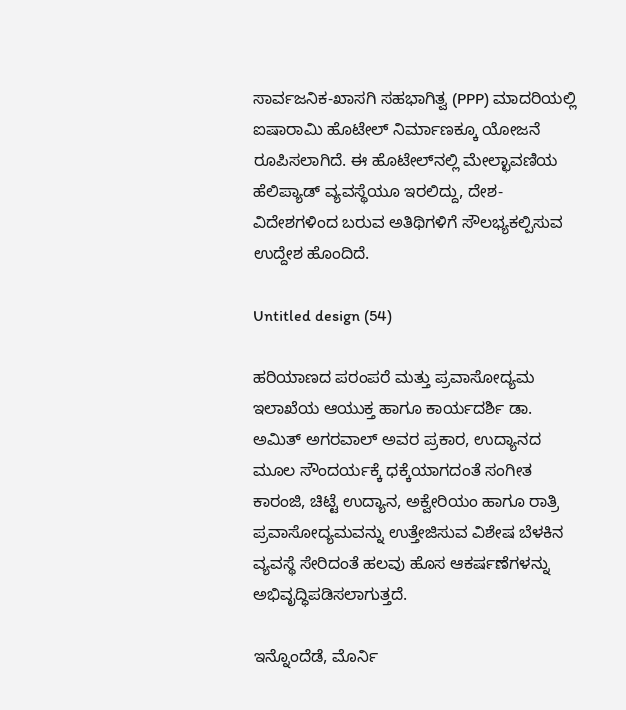ಸಾರ್ವಜನಿಕ-ಖಾಸಗಿ ಸಹಭಾಗಿತ್ವ (PPP) ಮಾದರಿಯಲ್ಲಿ ಐಷಾರಾಮಿ ಹೊಟೇಲ್ ನಿರ್ಮಾಣಕ್ಕೂ ಯೋಜನೆ ರೂಪಿಸಲಾಗಿದೆ. ಈ ಹೊಟೇಲ್‌ನಲ್ಲಿ ಮೇಲ್ಛಾವಣಿಯ ಹೆಲಿಪ್ಯಾಡ್ ವ್ಯವಸ್ಥೆಯೂ ಇರಲಿದ್ದು, ದೇಶ-ವಿದೇಶಗಳಿಂದ ಬರುವ ಅತಿಥಿಗಳಿಗೆ ಸೌಲಭ್ಯಕಲ್ಪಿಸುವ ಉದ್ದೇಶ ಹೊಂದಿದೆ.

Untitled design (54)

ಹರಿಯಾಣದ ಪರಂಪರೆ ಮತ್ತು ಪ್ರವಾಸೋದ್ಯಮ ಇಲಾಖೆಯ ಆಯುಕ್ತ ಹಾಗೂ ಕಾರ್ಯದರ್ಶಿ ಡಾ. ಅಮಿತ್ ಅಗರವಾಲ್ ಅವರ ಪ್ರಕಾರ, ಉದ್ಯಾನದ ಮೂಲ ಸೌಂದರ್ಯಕ್ಕೆ ಧಕ್ಕೆಯಾಗದಂತೆ ಸಂಗೀತ ಕಾರಂಜಿ, ಚಿಟ್ಟೆ ಉದ್ಯಾನ, ಅಕ್ವೇರಿಯಂ ಹಾಗೂ ರಾತ್ರಿ ಪ್ರವಾಸೋದ್ಯಮವನ್ನು ಉತ್ತೇಜಿಸುವ ವಿಶೇಷ ಬೆಳಕಿನ ವ್ಯವಸ್ಥೆ ಸೇರಿದಂತೆ ಹಲವು ಹೊಸ ಆಕರ್ಷಣೆಗಳನ್ನು ಅಭಿವೃದ್ಧಿಪಡಿಸಲಾಗುತ್ತದೆ.

ಇನ್ನೊಂದೆಡೆ, ಮೊರ್ನಿ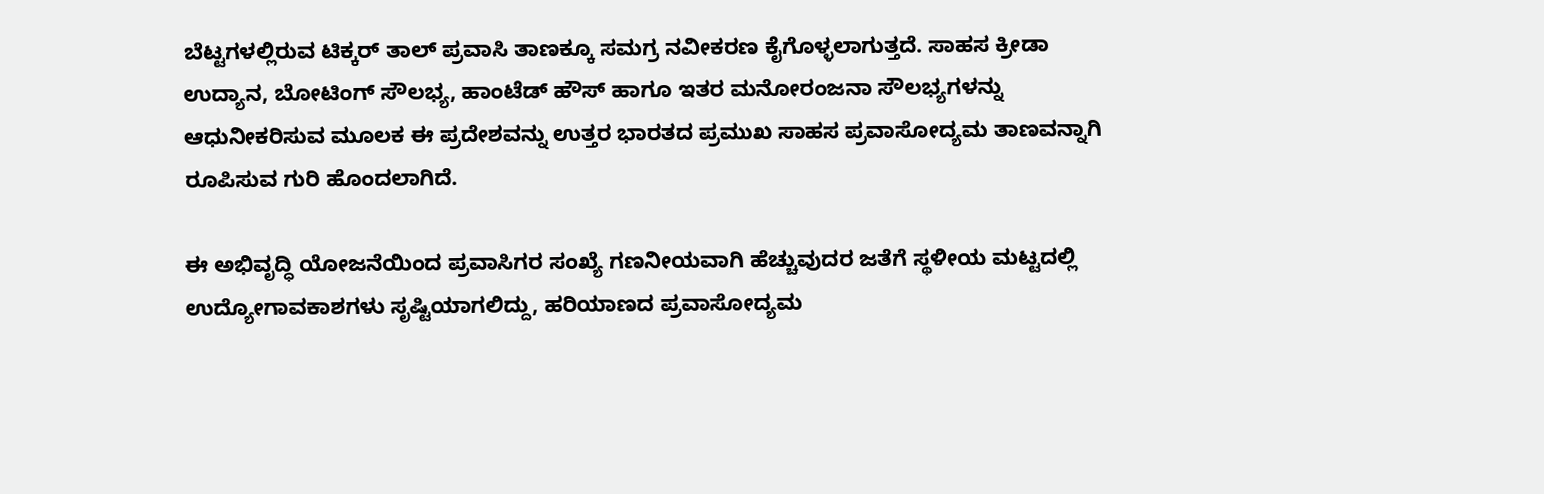ಬೆಟ್ಟಗಳಲ್ಲಿರುವ ಟಿಕ್ಕರ್ ತಾಲ್ ಪ್ರವಾಸಿ ತಾಣಕ್ಕೂ ಸಮಗ್ರ ನವೀಕರಣ ಕೈಗೊಳ್ಳಲಾಗುತ್ತದೆ. ಸಾಹಸ ಕ್ರೀಡಾ ಉದ್ಯಾನ, ಬೋಟಿಂಗ್ ಸೌಲಭ್ಯ, ಹಾಂಟೆಡ್ ಹೌಸ್ ಹಾಗೂ ಇತರ ಮನೋರಂಜನಾ ಸೌಲಭ್ಯಗಳನ್ನು ಆಧುನೀಕರಿಸುವ ಮೂಲಕ ಈ ಪ್ರದೇಶವನ್ನು ಉತ್ತರ ಭಾರತದ ಪ್ರಮುಖ ಸಾಹಸ ಪ್ರವಾಸೋದ್ಯಮ ತಾಣವನ್ನಾಗಿ ರೂಪಿಸುವ ಗುರಿ ಹೊಂದಲಾಗಿದೆ.

ಈ ಅಭಿವೃದ್ಧಿ ಯೋಜನೆಯಿಂದ ಪ್ರವಾಸಿಗರ ಸಂಖ್ಯೆ ಗಣನೀಯವಾಗಿ ಹೆಚ್ಚುವುದರ ಜತೆಗೆ ಸ್ಥಳೀಯ ಮಟ್ಟದಲ್ಲಿ ಉದ್ಯೋಗಾವಕಾಶಗಳು ಸೃಷ್ಟಿಯಾಗಲಿದ್ದು, ಹರಿಯಾಣದ ಪ್ರವಾಸೋದ್ಯಮ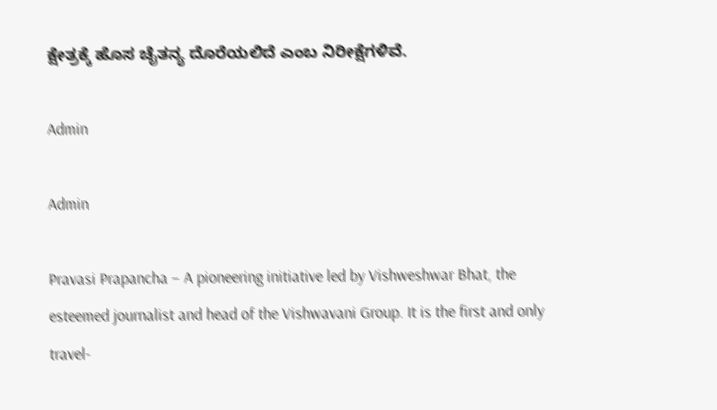ಕ್ಷೇತ್ರಕ್ಕೆ ಹೊಸ ಚೈತನ್ಯ ದೊರೆಯಲಿದೆ ಎಂಬ ನಿರೀಕ್ಷೆಗಳಿವೆ.

Admin

Admin

Pravasi Prapancha – A pioneering initiative led by Vishweshwar Bhat, the esteemed journalist and head of the Vishwavani Group. It is the first and only travel-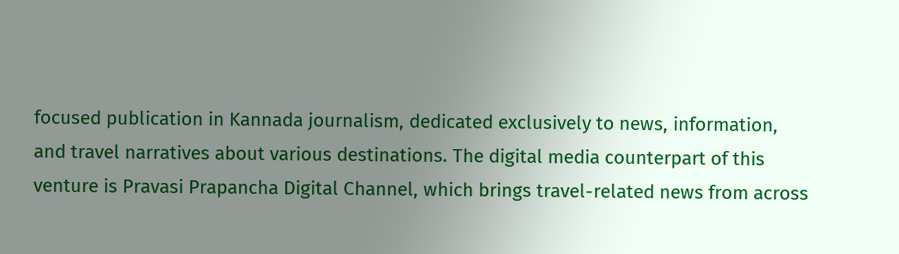focused publication in Kannada journalism, dedicated exclusively to news, information, and travel narratives about various destinations. The digital media counterpart of this venture is Pravasi Prapancha Digital Channel, which brings travel-related news from across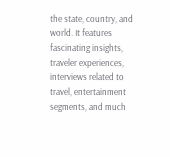the state, country, and world. It features fascinating insights, traveler experiences, interviews related to travel, entertainment segments, and much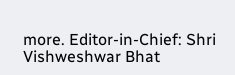more. Editor-in-Chief: Shri Vishweshwar Bhat